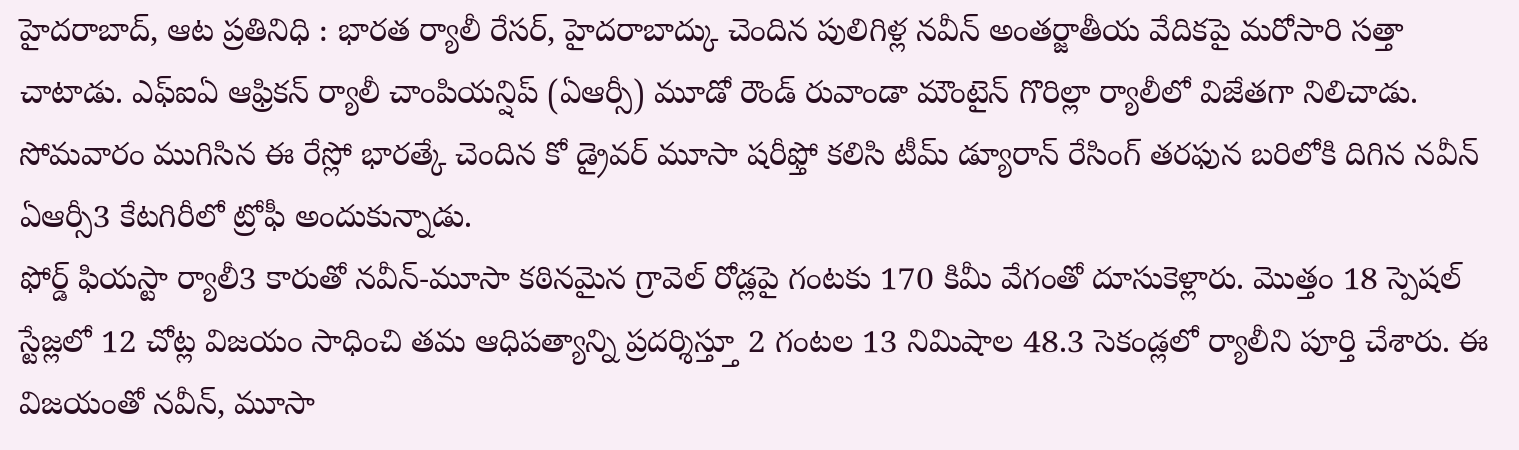హైదరాబాద్, ఆట ప్రతినిధి : భారత ర్యాలీ రేసర్, హైదరాబాద్కు చెందిన పులిగిళ్ల నవీన్ అంతర్జాతీయ వేదికపై మరోసారి సత్తా చాటాడు. ఎఫ్ఐఏ ఆఫ్రికన్ ర్యాలీ చాంపియన్షిప్ (ఏఆర్సీ) మూడో రౌండ్ రువాండా మౌంటైన్ గొరిల్లా ర్యాలీలో విజేతగా నిలిచాడు. సోమవారం ముగిసిన ఈ రేస్లో భారత్కే చెందిన కో డ్రైవర్ మూసా షరీఫ్తో కలిసి టీమ్ డ్యూరాన్ రేసింగ్ తరఫున బరిలోకి దిగిన నవీన్ ఏఆర్సీ3 కేటగిరీలో ట్రోఫీ అందుకున్నాడు.
ఫోర్డ్ ఫియస్టా ర్యాలీ3 కారుతో నవీన్-మూసా కఠినమైన గ్రావెల్ రోడ్లపై గంటకు 170 కిమీ వేగంతో దూసుకెళ్లారు. మొత్తం 18 స్పెషల్ స్టేజ్లలో 12 చోట్ల విజయం సాధించి తమ ఆధిపత్యాన్ని ప్రదర్శిస్త్తూ 2 గంటల 13 నిమిషాల 48.3 సెకండ్లలో ర్యాలీని పూర్తి చేశారు. ఈ విజయంతో నవీన్, మూసా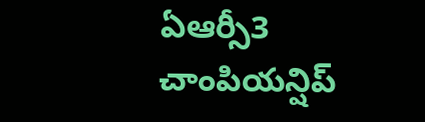ఏఆర్సీ3 చాంపియన్షిప్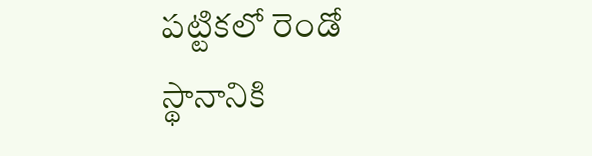పట్టికలో రెండో స్థానానికి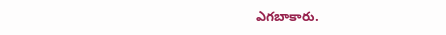ఎగబాకారు.